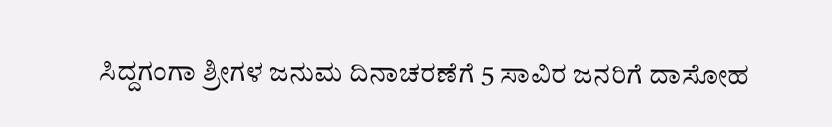ಸಿದ್ದಗಂಗಾ ಶ್ರೀಗಳ ಜನುಮ ದಿನಾಚರಣೆಗೆ 5 ಸಾವಿರ ಜನರಿಗೆ ದಾಸೋಹ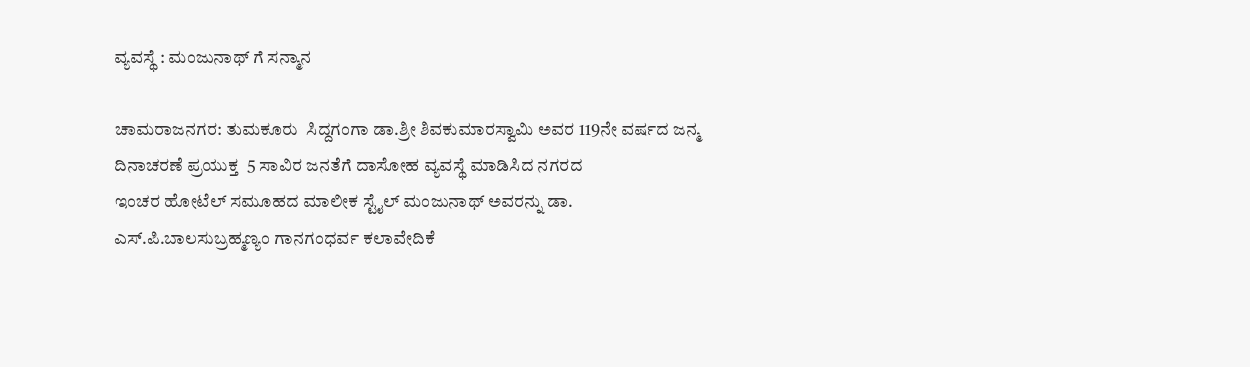ವ್ಯವಸ್ಥೆ : ಮಂಜುನಾಥ್ ಗೆ ಸನ್ಮಾನ

ಚಾಮರಾಜನಗರ: ತುಮಕೂರು  ಸಿದ್ದಗಂಗಾ ಡಾ.ಶ್ರೀ ಶಿವಕುಮಾರಸ್ವಾಮಿ ಅವರ 119ನೇ ವರ್ಷದ ಜನ್ಮ ದಿನಾಚರಣೆ ಪ್ರಯುಕ್ತ  5 ಸಾವಿರ ಜನತೆಗೆ ದಾಸೋಹ ವ್ಯವಸ್ಥೆ ಮಾಡಿಸಿದ ನಗರದ
ಇಂಚರ ಹೋಟೆಲ್‌ ಸಮೂಹದ ಮಾಲೀಕ ಸ್ಟೈಲ್‌ ಮಂಜುನಾಥ್ ಅವರನ್ನು ಡಾ. ಎಸ್.ಪಿ.ಬಾಲಸುಬ್ರಹ್ಮಣ್ಯಂ ಗಾನಗಂಧರ್ವ ಕಲಾವೇದಿಕೆ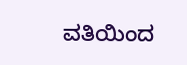ವತಿಯಿಂದ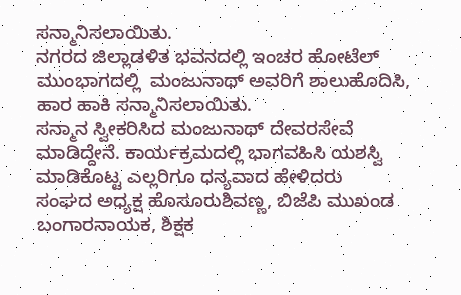ಸನ್ಮಾನಿಸಲಾಯಿತು.
ನಗರದ ಜಿಲ್ಲಾಡಳಿತ ಭವನದಲ್ಲಿ ಇಂಚರ ಹೋಟೆಲ್ ಮುಂಭಾಗದಲ್ಲಿ  ಮಂಜುನಾಥ್ ಅವರಿಗೆ ಶಾಲುಹೊದಿಸಿ, ಹಾರ ಹಾಕಿ ಸನ್ಮಾನಿಸಲಾಯಿತು.
ಸನ್ಮಾನ ಸ್ವೀಕರಿಸಿದ ಮಂಜುನಾಥ್ ದೇವರಸೇವೆ ಮಾಡಿದ್ದೇನೆ. ಕಾರ್ಯಕ್ರಮದಲ್ಲಿ ಭಾಗವಹಿಸಿ ಯಶಸ್ವಿ ಮಾಡಿಕೊಟ್ಟ ಎಲ್ಲರಿಗೂ ಧನ್ಯವಾದ ಹೇಳಿದರು
ಸಂಘದ ಅಧ್ಯಕ್ಷ ಹೊಸೂರುಶಿವಣ್ಣ, ಬಿಜೆಪಿ ಮುಖಂಡ ಬಂಗಾರನಾಯಕ, ಶಿಕ್ಷಕ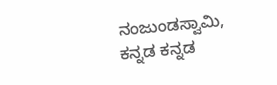ನಂಜುಂಡಸ್ವಾಮಿ, ಕನ್ನಡ ಕನ್ನಡ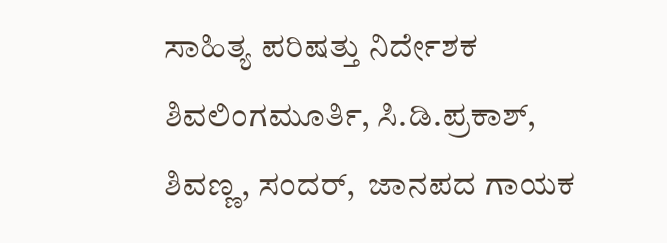ಸಾಹಿತ್ಯ ಪರಿಷತ್ತು ನಿರ್ದೇಶಕ ಶಿವಲಿಂಗಮೂರ್ತಿ, ಸಿ.ಡಿ.ಪ್ರಕಾಶ್,  ಶಿವಣ್ಣ, ಸಂದರ್,  ಜಾನಪದ ಗಾಯಕ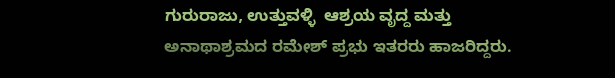ಗುರುರಾಜು, ಉತ್ತುವಳ್ಳಿ  ಆಶ್ರಯ ವೃದ್ದ ಮತ್ತು ಅನಾಥಾಶ್ರಮದ ರಮೇಶ್ ಪ್ರಭು ಇತರರು ಹಾಜರಿದ್ದರು.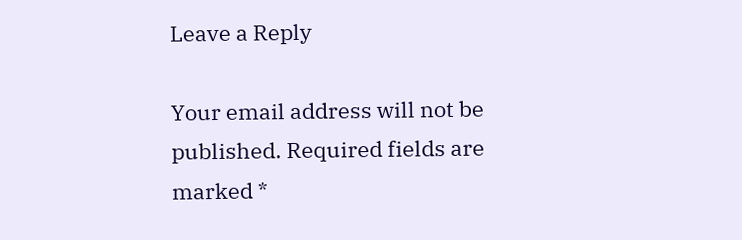Leave a Reply

Your email address will not be published. Required fields are marked *